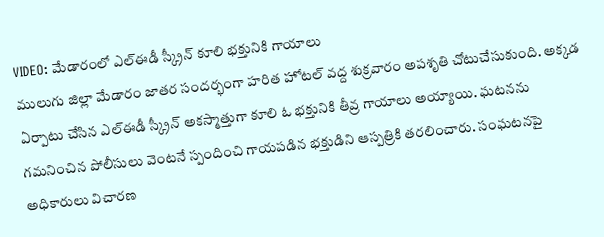VIDEO: మేడారంలో ఎల్ఈడీ స్క్రీన్ కూలి భక్తునికి గాయాలు
ములుగు జిల్లా మేడారం జాతర సందర్భంగా హరిత హోటల్ వద్ద శుక్రవారం అపశృతి చోటుచేసుకుంది. అక్కడ ఏర్పాటు చేసిన ఎల్ఈడీ స్క్రీన్ అకస్మాత్తుగా కూలి ఓ భక్తునికి తీవ్ర గాయాలు అయ్యాయి. ఘటనను గమనించిన పోలీసులు వెంటనే స్పందించి గాయపడిన భక్తుడిని ఆస్పత్రికి తరలించారు. సంఘటనపై అధికారులు విచారణ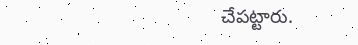చేపట్టారు.